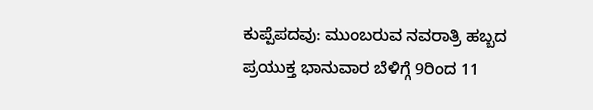ಕುಪ್ಪೆಪದವು: ಮುಂಬರುವ ನವರಾತ್ರಿ ಹಬ್ಬದ ಪ್ರಯುಕ್ತ ಭಾನುವಾರ ಬೆಳಿಗ್ಗೆ 9ರಿಂದ 11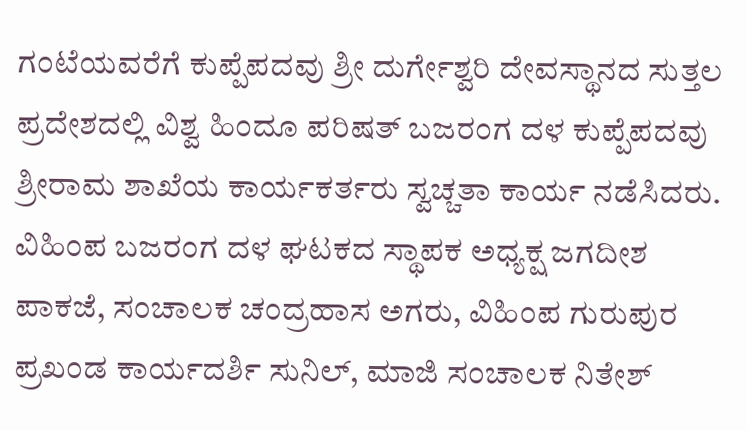ಗಂಟೆಯವರೆಗೆ ಕುಪ್ಪೆಪದವು ಶ್ರೀ ದುರ್ಗೇಶ್ವರಿ ದೇವಸ್ಥಾನದ ಸುತ್ತಲ ಪ್ರದೇಶದಲ್ಲಿ ವಿಶ್ವ ಹಿಂದೂ ಪರಿಷತ್ ಬಜರಂಗ ದಳ ಕುಪ್ಪೆಪದವು ಶ್ರೀರಾಮ ಶಾಖೆಯ ಕಾರ್ಯಕರ್ತರು ಸ್ವಚ್ಚತಾ ಕಾರ್ಯ ನಡೆಸಿದರು.
ವಿಹಿಂಪ ಬಜರಂಗ ದಳ ಘಟಕದ ಸ್ಥಾಪಕ ಅಧ್ಯಕ್ಷ ಜಗದೀಶ ಪಾಕಜೆ, ಸಂಚಾಲಕ ಚಂದ್ರಹಾಸ ಅಗರು, ವಿಹಿಂಪ ಗುರುಪುರ ಪ್ರಖಂಡ ಕಾರ್ಯದರ್ಶಿ ಸುನಿಲ್, ಮಾಜಿ ಸಂಚಾಲಕ ನಿತೇಶ್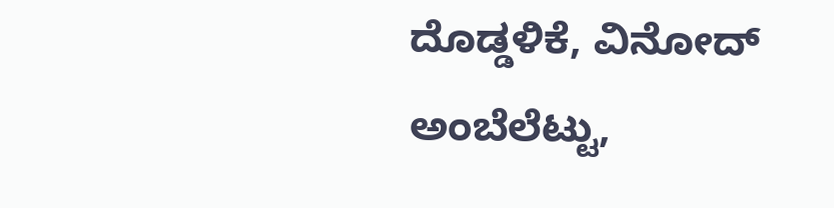ದೊಡ್ಡಳಿಕೆ, ವಿನೋದ್ ಅಂಬೆಲೆಟ್ಟು,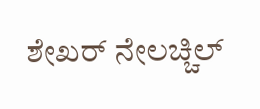ಶೇಖರ್ ನೇಲಚ್ಚಿಲ್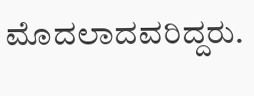ಮೊದಲಾದವರಿದ್ದರು.